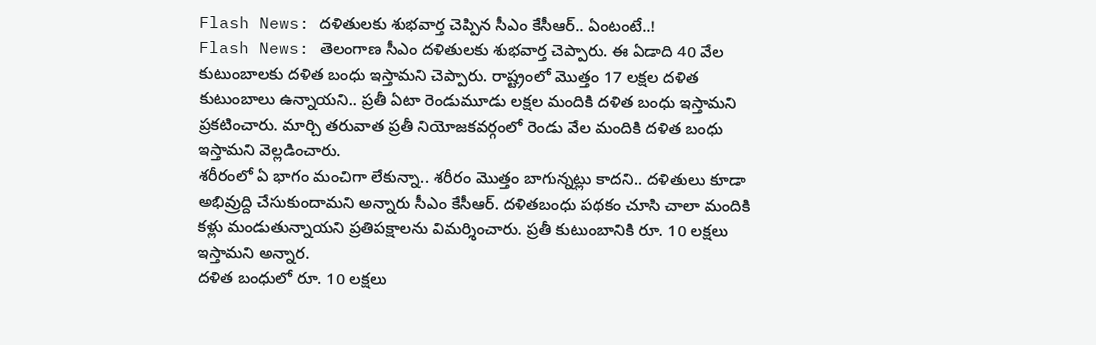Flash News: దళితులకు శుభవార్త చెప్పిన సీఎం కేసీఆర్.. ఏంటంటే..!
Flash News: తెలంగాణ సీఎం దళితులకు శుభవార్త చెప్పారు. ఈ ఏడాది 40 వేల కుటుంబాలకు దళిత బంధు ఇస్తామని చెప్పారు. రాష్ట్రంలో మొత్తం 17 లక్షల దళిత కుటుంబాలు ఉన్నాయని.. ప్రతీ ఏటా రెండుమూడు లక్షల మందికి దళిత బంధు ఇస్తామని ప్రకటించారు. మార్చి తరువాత ప్రతీ నియోజకవర్గంలో రెండు వేల మందికి దళిత బంధు ఇస్తామని వెల్లడించారు.
శరీరంలో ఏ భాగం మంచిగా లేకున్నా.. శరీరం మొత్తం బాగున్నట్లు కాదని.. దళితులు కూడా అభివ్రుద్ది చేసుకుందామని అన్నారు సీఎం కేసీఆర్. దళితబంధు పథకం చూసి చాలా మందికి కళ్లు మండుతున్నాయని ప్రతిపక్షాలను విమర్శించారు. ప్రతీ కుటుంబానికి రూ. 10 లక్షలు ఇస్తామని అన్నార.
దళిత బంధులో రూ. 10 లక్షలు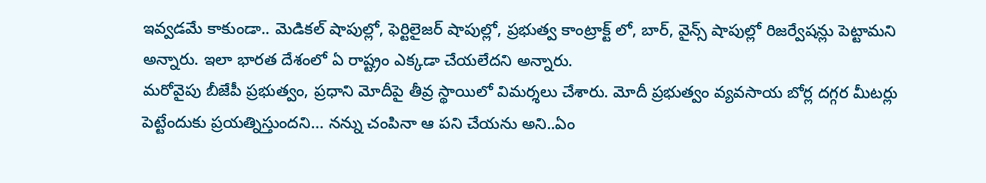ఇవ్వడమే కాకుండా.. మెడికల్ షాపుల్లో, ఫెర్టిలైజర్ షాపుల్లో, ప్రభుత్వ కాంట్రాక్ట్ లో, బార్, వైన్స్ షాపుల్లో రిజర్వేషన్లు పెట్టామని అన్నారు. ఇలా భారత దేశంలో ఏ రాష్ట్రం ఎక్కడా చేయలేదని అన్నారు.
మరోవైపు బీజేపీ ప్రభుత్వం, ప్రధాని మోదీపై తీవ్ర స్థాయిలో విమర్శలు చేశారు. మోదీ ప్రభుత్వం వ్యవసాయ బోర్ల దగ్గర మీటర్లు పెట్టేందుకు ప్రయత్నిస్తుందని… నన్ను చంపినా ఆ పని చేయను అని..ఏం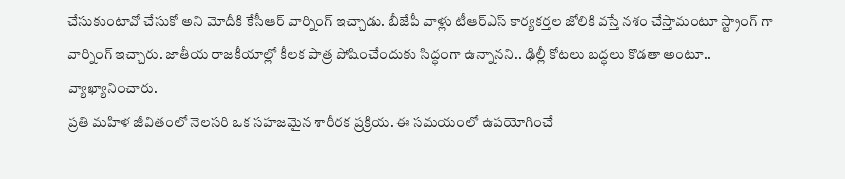చేసుకుంటావో చేసుకో అని మోదీకి కేసీఆర్ వార్నింగ్ ఇచ్చాడు. బీజేపీ వాళ్లు టీఆర్ఎస్ కార్యకర్తల జోలికి వస్తే నశం చేస్తామంటూ స్ట్రాంగ్ గా వార్నింగ్ ఇచ్చారు. జాతీయ రాజకీయాల్లో కీలక పాత్ర పోషించేందుకు సిద్ధంగా ఉన్నానని.. ఢిల్లీ కోటలు బద్ధలు కొడతా అంటూ.. వ్యాఖ్యానించారు.
ప్రతి మహిళ జీవితంలో నెలసరి ఒక సహజమైన శారీరక ప్రక్రియ. ఈ సమయంలో ఉపయోగించే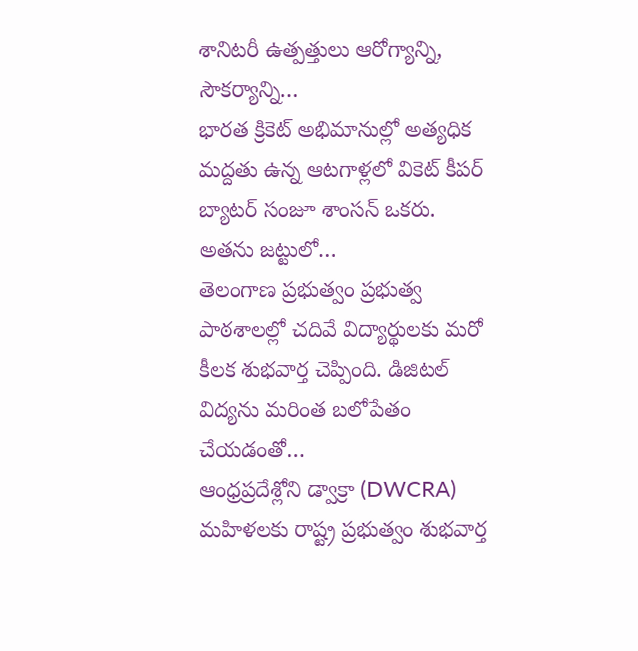శానిటరీ ఉత్పత్తులు ఆరోగ్యాన్ని, సౌకర్యాన్ని…
భారత క్రికెట్ అభిమానుల్లో అత్యధిక మద్దతు ఉన్న ఆటగాళ్లలో వికెట్ కీపర్ బ్యాటర్ సంజూ శాంసన్ ఒకరు. అతను జట్టులో…
తెలంగాణ ప్రభుత్వం ప్రభుత్వ పాఠశాలల్లో చదివే విద్యార్థులకు మరో కీలక శుభవార్త చెప్పింది. డిజిటల్ విద్యను మరింత బలోపేతం చేయడంతో…
ఆంధ్రప్రదేశ్లోని డ్వాక్రా (DWCRA) మహిళలకు రాష్ట్ర ప్రభుత్వం శుభవార్త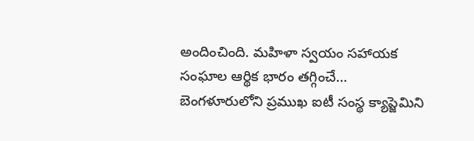అందించింది. మహిళా స్వయం సహాయక సంఘాల ఆర్థిక భారం తగ్గించే…
బెంగళూరులోని ప్రముఖ ఐటీ సంస్థ క్యాప్జెమిని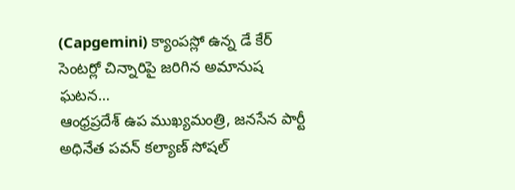(Capgemini) క్యాంపస్లో ఉన్న డే కేర్ సెంటర్లో చిన్నారిపై జరిగిన అమానుష ఘటన…
ఆంధ్రప్రదేశ్ ఉప ముఖ్యమంత్రి, జనసేన పార్టీ అధినేత పవన్ కల్యాణ్ సోషల్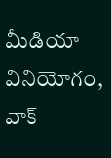మీడియా వినియోగం, వాక్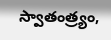స్వాతంత్ర్యం,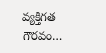వ్యక్తిగత గౌరవం…